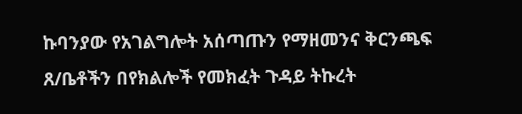ኩባንያው የአገልግሎት አሰጣጡን የማዘመንና ቅርንጫፍ ጸ/ቤቶችን በየክልሎች የመክፈት ጉዳይ ትኩረት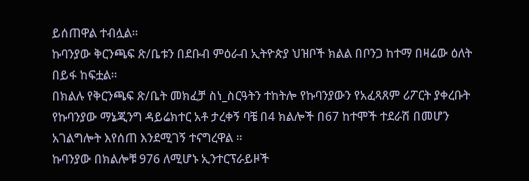ይሰጠዋል ተብሏል።
ኩባንያው ቅርንጫፍ ጽ/ቤቱን በደቡብ ምዕራብ ኢትዮጵያ ህዝቦች ክልል በቦንጋ ከተማ በዛሬው ዕለት በይፋ ከፍቷል።
በክልሉ የቅርንጫፍ ጽ/ቤት መክፈቻ ስነ_ስርዓትን ተከትሎ የኩባንያውን የአፈጻጸም ሪፖርት ያቀረቡት የኩባንያው ማኔጂንግ ዳይሬክተር አቶ ታረቀኝ ባቼ በ4 ክልሎች በ67 ከተሞች ተደራሽ በመሆን አገልግሎት እየሰጠ እንደሚገኝ ተናግረዋል ።
ኩባንያው በክልሎቹ 976 ለሚሆኑ ኢንተርፕራይዞች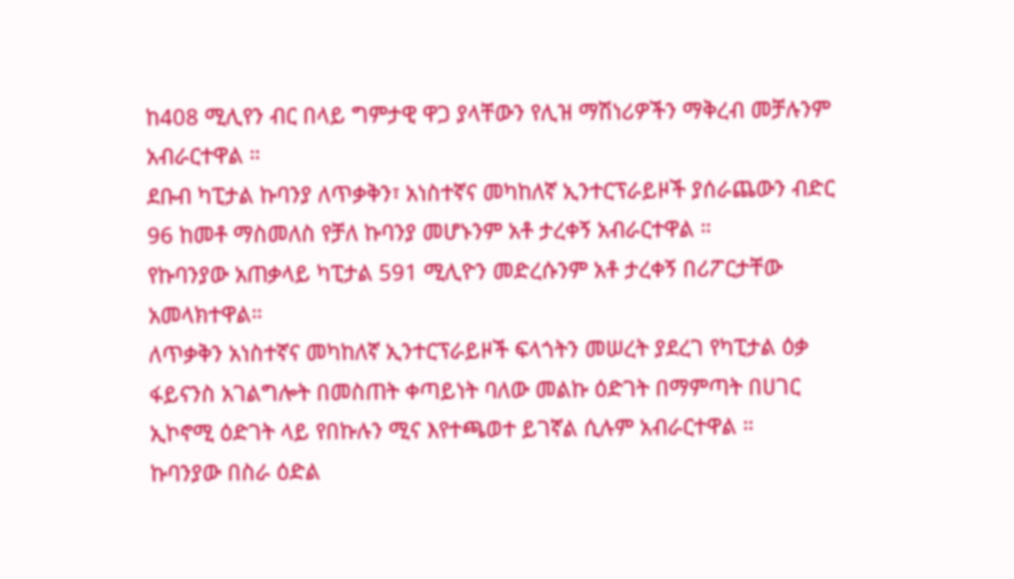ከ408 ሚሊየን ብር በላይ ግምታዊ ዋጋ ያላቸውን የሊዝ ማሽነሪዎችን ማቅረብ መቻሉንም አብራርተዋል ።
ደቡብ ካፒታል ኩባንያ ለጥቃቅን፣ አነስተኛና መካከለኛ ኢንተርፕራይዞች ያሰራጨውን ብድር 96 ከመቶ ማስመለስ የቻለ ኩባንያ መሆኑንም አቶ ታረቀኝ አብራርተዋል ።
የኩባንያው አጠቃላይ ካፒታል 591 ሚሊዮን መድረሱንም አቶ ታረቀኝ በሪፖርታቸው አመላክተዋል።
ለጥቃቅን አነስተኛና መካከለኛ ኢንተርፕራይዞች ፍላጎትን መሠረት ያደረገ የካፒታል ዕቃ ፋይናንስ አገልግሎት በመስጠት ቀጣይነት ባለው መልኩ ዕድገት በማምጣት በሀገር ኢኮኖሚ ዕድገት ላይ የበኩሉን ሚና እየተጫወተ ይገኛል ሲሉም አብራርተዋል ።
ኩባንያው በስራ ዕድል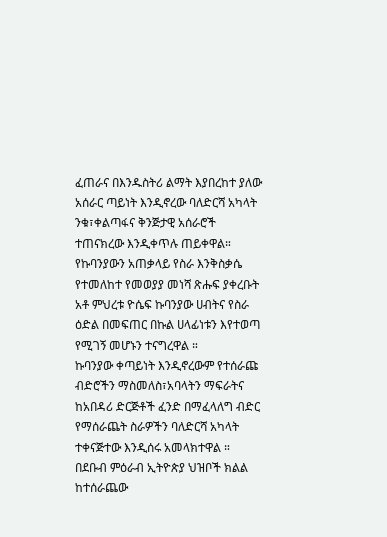ፈጠራና በእንዱስትሪ ልማት እያበረከተ ያለው አሰራር ጣይነት እንዲኖረው ባለድርሻ አካላት ንቁ፣ቀልጣፋና ቅንጅታዊ አሰራሮች ተጠናክረው እንዲቀጥሉ ጠይቀዋል።
የኩባንያውን አጠቃላይ የስራ እንቅስቃሴ የተመለከተ የመወያያ መነሻ ጽሑፍ ያቀረቡት አቶ ምህረቱ ዮሴፍ ኩባንያው ሀብትና የስራ ዕድል በመፍጠር በኩል ሀላፊነቱን እየተወጣ የሚገኝ መሆኑን ተናግረዋል ።
ኩባንያው ቀጣይነት እንዲኖረውም የተሰራጩ ብድሮችን ማስመለስ፣አባላትን ማፍራትና ከአበዳሪ ድርጅቶች ፈንድ በማፈላለግ ብድር የማሰራጨት ስራዎችን ባለድርሻ አካላት ተቀናጅተው እንዲሰሩ አመላክተዋል ።
በደቡብ ምዕራብ ኢትዮጵያ ህዝቦች ክልል ከተሰራጨው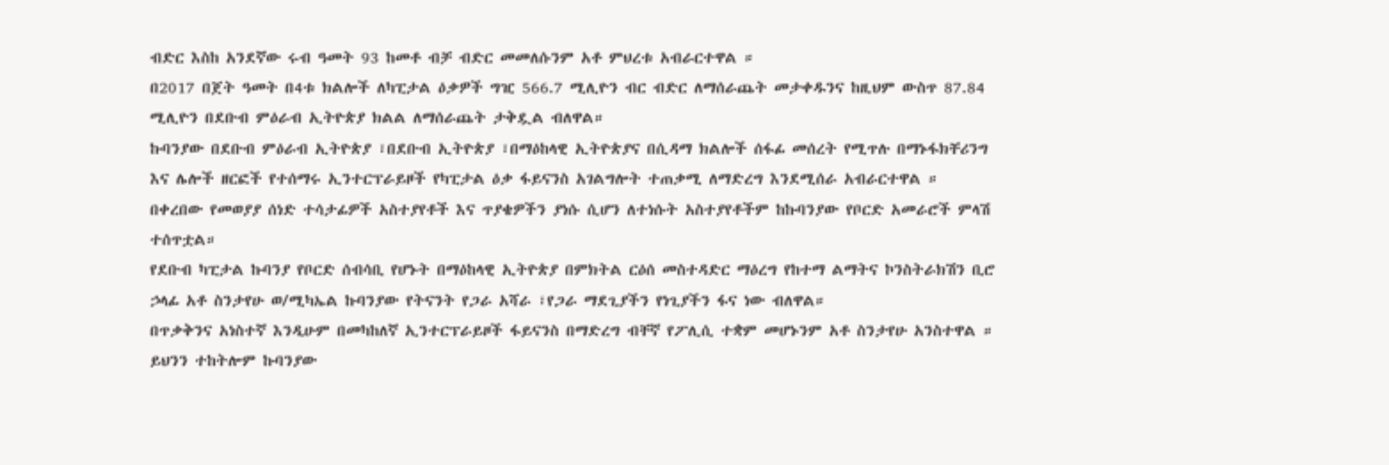ብድር እስከ አንደኛው ሩብ ዓመት 93 ከመቶ ብቻ ብድር መመለሱንም አቶ ምህረቱ አብራርተዋል ።
በ2017 በጀት ዓመት በ4ቱ ክልሎች ለካፒታል ዕቃዎች ግዢ 566.7 ሚሊዮን ብር ብድር ለማሰራጨት መታቀዱንና ከዚህም ውስጥ 87.84 ሚሊዮን በደቡብ ምዕራብ ኢትዮጵያ ክልል ለማሰራጨት ታቅዷል ብለዋል።
ኩባንያው በደቡብ ምዕራብ ኢትዮጵያ ፣በደቡብ ኢትዮጵያ ፣በማዕከላዊ ኢትዮጵያና በሲዳማ ክልሎች ሰፋፊ መሰረት የሚጥሉ በማኑፋክቸሪንግ እና ሌሎች ዘርፎች የተሰማሩ ኢንተርፕራይዞች የካፒታል ዕቃ ፋይናንስ አገልግሎት ተጠቃሚ ለማድረግ እንደሚሰራ አብራርተዋል ።
በቀረበው የመወያያ ሰነድ ተሳታፊዎች አስተያየቶች እና ጥያቄዎችን ያነሱ ሲሆን ለተነሱት አስተያየቶችም ከኩባንያው የቦርድ አመራሮች ምላሽ ተሰጥቷል።
የደቡብ ካፒታል ኩባንያ የቦርድ ሰብሳቢ የሆኑት በማዕከላዊ ኢትዮጵያ በምክትል ርዕሰ መስተዳድር ማዕረግ የከተማ ልማትና ኮንስትራክሽን ቢሮ ኃላፊ አቶ ስንታየሁ ወ/ሚካኤል ኩባንያው የትናንት የጋራ አሻራ ፣የጋራ ማደጊያችን የነጊያችን ፋና ነው ብለዋል።
በጥቃቅንና አነስተኛ እንዲሁም በመካከለኛ ኢንተርፕራይዞች ፋይናንስ በማድረግ ብቸኛ የፖሊሲ ተቋም መሆኑንም አቶ ስንታየሁ አንስተዋል ።
ይህንን ተከትሎም ኩባንያው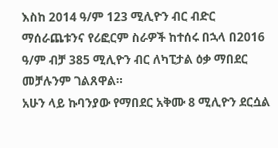እስከ 2014 ዓ/ም 123 ሚሊዮን ብር ብድር ማሰራጨቱንና የሪፎርም ስራዎች ከተሰሩ በኋላ በ2016 ዓ/ም ብቻ 385 ሚሊዮን ብር ለካፒታል ዕቃ ማበደር መቻሉንም ገልጸዋል።
አሁን ላይ ኩባንያው የማበደር አቅሙ 8 ሚሊዮን ደርሷል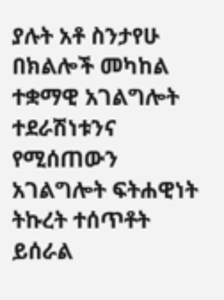ያሉት አቶ ስንታየሁ በክልሎች መካከል ተቋማዊ አገልግሎት ተደራሽነቱንና የሚሰጠውን አገልግሎት ፍትሐዊነት ትኩረት ተሰጥቶት ይሰራል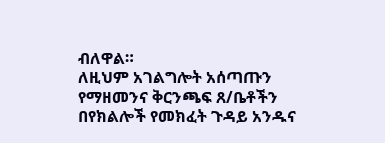ብለዋል።
ለዚህም አገልግሎት አሰጣጡን የማዘመንና ቅርንጫፍ ጸ/ቤቶችን በየክልሎች የመክፈት ጉዳይ አንዱና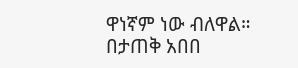ዋነኛም ነው ብለዋል።
በታጠቅ አበበ